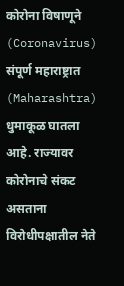कोरोना विषाणूने (Coronavirus) संपूर्ण महाराष्ट्रात (Maharashtra) धुमाकूळ घातला आहे. राज्यावर कोरोनाचे संकट असताना विरोधीपक्षातील नेते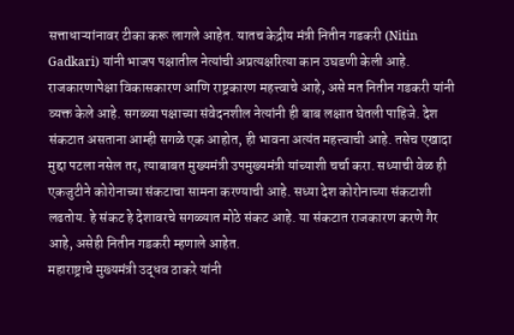सत्ताधाऱ्यांनावर टीका करू लागले आहेत. यातच केद्रीय मंत्री नितीन गडकरी (Nitin Gadkari) यांनी भाजप पक्षातील नेत्यांची अप्रत्यक्षरित्या कान उघडणी केली आहे. राजकारणापेक्षा विकासकारण आणि राष्ट्रकारण महत्त्वाचे आहे, असे मत नितीन गडकरी यांनी व्यक्त केले आहे. सगळ्या पक्षाच्या संवेदनशील नेत्यांनी ही बाब लक्षात घेतली पाहिजे. देश संकटात असताना आम्ही सगळे एक आहोत, ही भावना अत्यंत महत्त्वाची आहे. तसेच एखादा मुद्दा पटला नसेल तर, त्याबाबत मुख्यमंत्री उपमुख्यमंत्री यांच्याशी चर्चा करा. सध्याची वेळ ही एकजुटीने कोरोनाच्या संकटाचा सामना करण्याची आहे. सध्या देश कोरोनाच्या संकटाशी लढतोय. हे संकट हे देशावरचे सगळ्यात मोठे संकट आहे. या संकटात राजकारण करणे गैर आहे, असेही नितीन गडकरी म्हणाले आहेत.
महाराष्ट्राचे मुख्यमंत्री उद्धव ठाकरे यांनी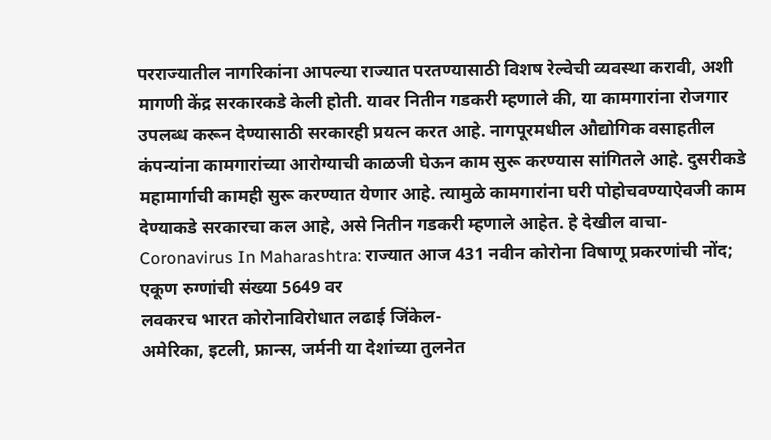परराज्यातील नागरिकांना आपल्या राज्यात परतण्यासाठी विशष रेल्वेची व्यवस्था करावी, अशी मागणी केंद्र सरकारकडे केली होती. यावर नितीन गडकरी म्हणाले की, या कामगारांना रोजगार उपलब्ध करून देण्यासाठी सरकारही प्रयत्न करत आहे. नागपूरमधील औद्योगिक वसाहतील कंपन्यांना कामगारांच्या आरोग्याची काळजी घेऊन काम सुरू करण्यास सांगितले आहे. दुसरीकडे महामार्गाची कामही सुरू करण्यात येणार आहे. त्यामुळे कामगारांना घरी पोहोचवण्याऐवजी काम देण्याकडे सरकारचा कल आहे, असे नितीन गडकरी म्हणाले आहेत. हे देखील वाचा- Coronavirus In Maharashtra: राज्यात आज 431 नवीन कोरोना विषाणू प्रकरणांची नोंद; एकूण रुग्णांची संख्या 5649 वर
लवकरच भारत कोरोनाविरोधात लढाई जिंकेल-
अमेरिका, इटली, फ्रान्स, जर्मनी या देशांच्या तुलनेत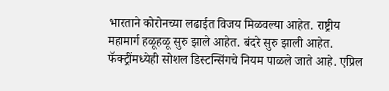भारताने कोरोनच्या लढाईत विजय मिळवल्या आहेत. राष्ट्रीय महामार्ग हळूहळू सुरु झाले आहेत. बंदरे सुरु झाली आहेत. फॅक्ट्रींमध्येही सोशल डिस्टन्सिंगचे नियम पाळले जाते आहे. एप्रिल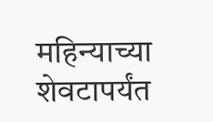महिन्याच्या शेवटापर्यंत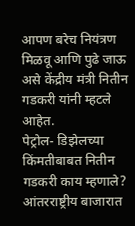आपण बरेच नियंत्रण मिळवू आणि पुढे जाऊ असे केंद्रीय मंत्री नितीन गडकरी यांनी म्हटले आहेत.
पेट्रोल- डिझेलच्या किंमतीबाबत नितीन गडकरी काय म्हणाले?
आंतरराष्ट्रीय बाजारात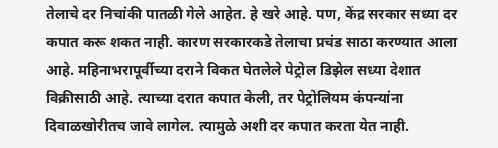तेलाचे दर निचांकी पातळी गेले आहेत. हे खरे आहे. पण, केंद्र सरकार सध्या दर कपात करू शकत नाही. कारण सरकारकडे तेलाचा प्रचंड साठा करण्यात आला आहे. महिनाभरापूर्वीच्या दराने विकत घेतलेले पेट्रोल डिझेल सध्या देशात विक्रीसाठी आहे. त्याच्या दरात कपात केली, तर पेट्रोलियम कंपन्यांना दिवाळखोरीतच जावे लागेल. त्यामुळे अशी दर कपात करता येत नाही.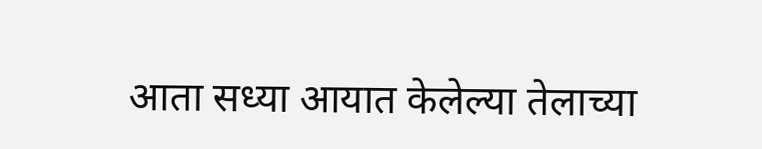आता सध्या आयात केलेल्या तेलाच्या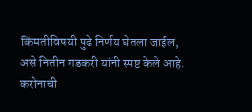किंमतीविषयी पुढे निर्णय घेतला जाईल, असे नितीन गडकरी यांनी स्पष्ट केले आहे.
करोनाची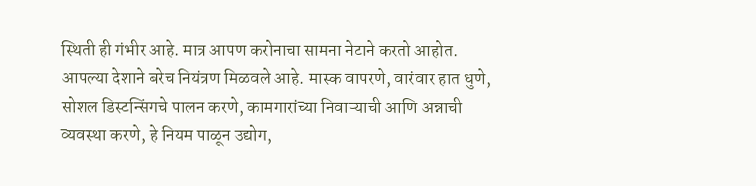स्थिती ही गंभीर आहे. मात्र आपण करोनाचा सामना नेटाने करतो आहोत. आपल्या देशाने बरेच नियंत्रण मिळवले आहे. मास्क वापरणे, वारंवार हात धुणे, सोशल डिस्टन्सिंगचे पालन करणे, कामगारांच्या निवाऱ्याची आणि अन्नाची व्यवस्था करणे, हे नियम पाळून उद्योग,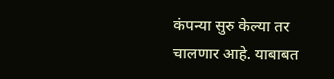कंपन्या सुरु केल्या तर चालणार आहे. याबाबत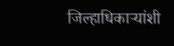जिल्हाधिकाऱ्यांशी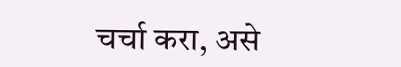चर्चा करा, असे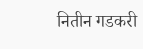नितीन गडकरी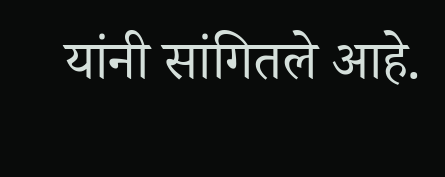यांनी सांगितले आहे.